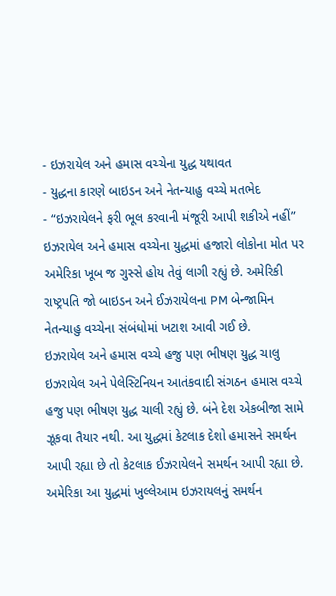- ઇઝરાયેલ અને હમાસ વચ્ચેના યુદ્ધ યથાવત
- યુદ્ધના કારણે બાઇડન અને નેતન્યાહુ વચ્ચે મતભેદ
- “ઇઝરાયેલને ફરી ભૂલ કરવાની મંજૂરી આપી શકીએ નહીં”
ઇઝરાયેલ અને હમાસ વચ્ચેના યુદ્ધમાં હજારો લોકોના મોત પર અમેરિકા ખૂબ જ ગુસ્સે હોય તેવું લાગી રહ્યું છે. અમેરિકી રાષ્ટ્રપતિ જો બાઇડન અને ઈઝરાયેલના PM બેન્જામિન નેતન્યાહુ વચ્ચેના સંબંધોમાં ખટાશ આવી ગઈ છે.
ઇઝરાયેલ અને હમાસ વચ્ચે હજુ પણ ભીષણ યુદ્ધ ચાલુ
ઇઝરાયેલ અને પેલેસ્ટિનિયન આતંકવાદી સંગઠન હમાસ વચ્ચે હજુ પણ ભીષણ યુદ્ધ ચાલી રહ્યું છે. બંને દેશ એકબીજા સામે ઝૂકવા તૈયાર નથી. આ યુદ્ધમાં કેટલાક દેશો હમાસને સમર્થન આપી રહ્યા છે તો કેટલાક ઈઝરાયેલને સમર્થન આપી રહ્યા છે. અમેરિકા આ યુદ્ધમાં ખુલ્લેઆમ ઇઝરાયલનું સમર્થન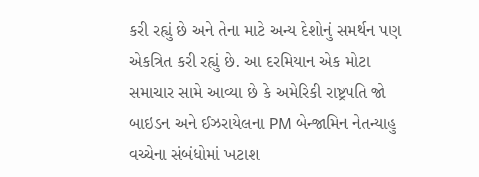કરી રહ્યું છે અને તેના માટે અન્ય દેશોનું સમર્થન પણ એકત્રિત કરી રહ્યું છે. આ દરમિયાન એક મોટા સમાચાર સામે આવ્યા છે કે અમેરિકી રાષ્ટ્રપતિ જો બાઇડન અને ઈઝરાયેલના PM બેન્જામિન નેતન્યાહુ વચ્ચેના સંબંધોમાં ખટાશ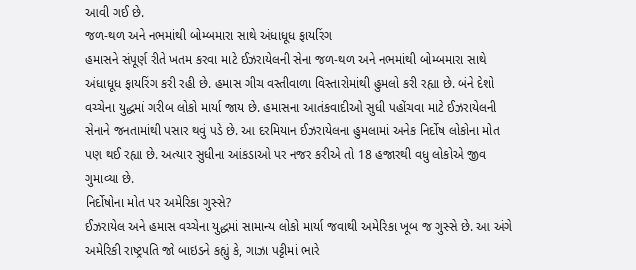આવી ગઈ છે.
જળ-થળ અને નભમાંથી બોમ્બમારા સાથે અંધાધૂધ ફાયરિંગ
હમાસને સંપૂર્ણ રીતે ખતમ કરવા માટે ઈઝરાયેલની સેના જળ-થળ અને નભમાંથી બોમ્બમારા સાથે અંધાધૂધ ફાયરિંગ કરી રહી છે. હમાસ ગીચ વસ્તીવાળા વિસ્તારોમાંથી હુમલો કરી રહ્યા છે. બંને દેશો વચ્ચેના યુદ્ધમાં ગરીબ લોકો માર્યા જાય છે. હમાસના આતંકવાદીઓ સુધી પહોંચવા માટે ઈઝરાયેલની સેનાને જનતામાંથી પસાર થવું પડે છે. આ દરમિયાન ઈઝરાયેલના હુમલામાં અનેક નિર્દોષ લોકોના મોત પણ થઈ રહ્યા છે. અત્યાર સુધીના આંકડાઓ પર નજર કરીએ તો 18 હજારથી વધુ લોકોએ જીવ ગુમાવ્યા છે.
નિર્દોષોના મોત પર અમેરિકા ગુસ્સે?
ઈઝરાયેલ અને હમાસ વચ્ચેના યુદ્ધમાં સામાન્ય લોકો માર્યા જવાથી અમેરિકા ખૂબ જ ગુસ્સે છે. આ અંગે અમેરિકી રાષ્ટ્રપતિ જો બાઇડને કહ્યું કે, ગાઝા પટ્ટીમાં ભારે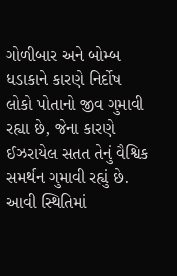ગોળીબાર અને બોમ્બ ધડાકાને કારણે નિર્દોષ લોકો પોતાનો જીવ ગુમાવી રહ્યા છે, જેના કારણે ઈઝરાયેલ સતત તેનું વૈશ્વિક સમર્થન ગુમાવી રહ્યું છે. આવી સ્થિતિમાં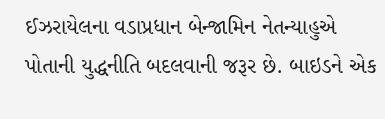ઈઝરાયેલના વડાપ્રધાન બેન્જામિન નેતન્યાહુએ પોતાની યુદ્ધનીતિ બદલવાની જરૂર છે. બાઇડને એક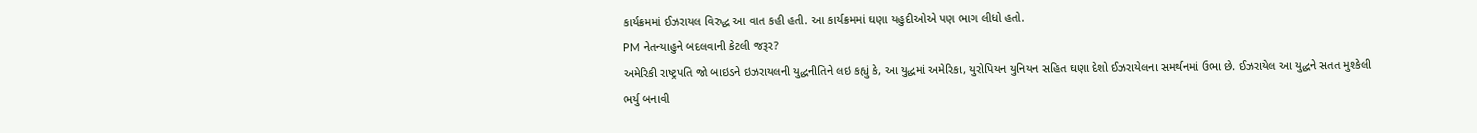કાર્યક્રમમાં ઈઝરાયલ વિરુદ્ધ આ વાત કહી હતી. આ કાર્યક્રમમાં ઘણા યહુદીઓએ પણ ભાગ લીધો હતો.
PM નેતન્યાહુને બદલવાની કેટલી જરૂર?
અમેરિકી રાષ્ટ્રપતિ જો બાઇડને ઇઝરાયલની યુદ્ધનીતિને લઇ કહ્યું કે, આ યુદ્ધમાં અમેરિકા, યુરોપિયન યુનિયન સહિત ઘણા દેશો ઈઝરાયેલના સમર્થનમાં ઉભા છે. ઈઝરાયેલ આ યુદ્ધને સતત મુશ્કેલી ભર્યુ બનાવી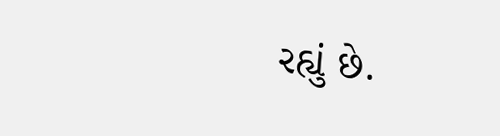રહ્યું છે.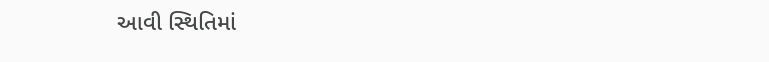આવી સ્થિતિમાં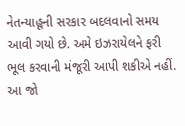નેતન્યાહૂની સરકાર બદલવાનો સમય આવી ગયો છે. અમે ઇઝરાયેલને ફરી ભૂલ કરવાની મંજૂરી આપી શકીએ નહીં. આ જો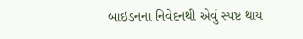બાઇડનના નિવેદનથી એવું સ્પષ્ટ થાય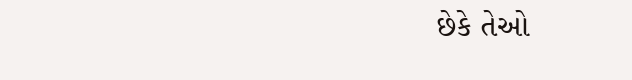છેકે તેઓ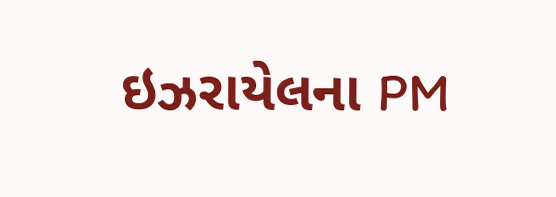ઇઝરાયેલના PM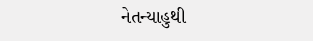નેતન્યાહુથી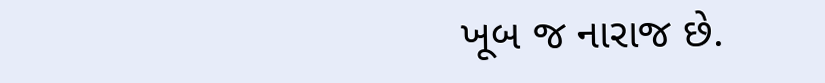ખૂબ જ નારાજ છે.